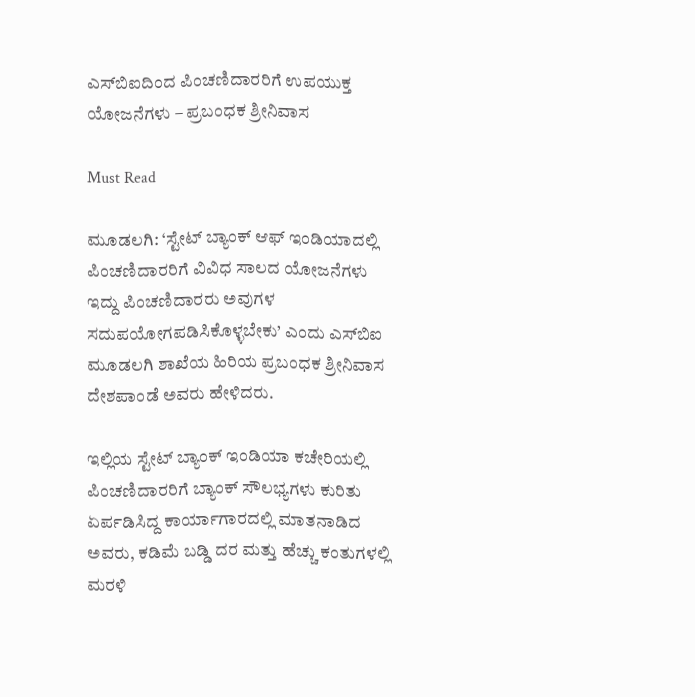ಎಸ್‌ಬಿಐದಿಂದ ಪಿಂಚಣಿದಾರರಿಗೆ ಉಪಯುಕ್ತ ಯೋಜನೆಗಳು – ಪ್ರಬಂಧಕ ಶ್ರೀನಿವಾಸ

Must Read

ಮೂಡಲಗಿ: ‘ಸ್ಟೇಟ್ ಬ್ಯಾಂಕ್ ಆಫ್ ಇಂಡಿಯಾದಲ್ಲಿ ಪಿಂಚಣಿದಾರರಿಗೆ ವಿವಿಧ ಸಾಲದ ಯೋಜನೆಗಳು ಇದ್ದು ಪಿಂಚಣಿದಾರರು ಅವುಗಳ ಸದುಪಯೋಗಪಡಿಸಿಕೊಳ್ಳಬೇಕು’ ಎಂದು ಎಸ್‌ಬಿಐ ಮೂಡಲಗಿ ಶಾಖೆಯ ಹಿರಿಯ ಪ್ರಬಂಧಕ ಶ್ರೀನಿವಾಸ ದೇಶಪಾಂಡೆ ಅವರು ಹೇಳಿದರು.

ಇಲ್ಲಿಯ ಸ್ಟೇಟ್ ಬ್ಯಾಂಕ್ ಇಂಡಿಯಾ ಕಚೇರಿಯಲ್ಲಿ ಪಿಂಚಣಿದಾರರಿಗೆ ಬ್ಯಾಂಕ್ ಸೌಲಭ್ಯಗಳು ಕುರಿತು ಏರ್ಪಡಿಸಿದ್ದ ಕಾರ್ಯಾಗಾರದಲ್ಲಿ ಮಾತನಾಡಿದ ಅವರು, ಕಡಿಮೆ ಬಡ್ಡಿ ದರ ಮತ್ತು ಹೆಚ್ಚು ಕಂತುಗಳಲ್ಲಿ ಮರಳಿ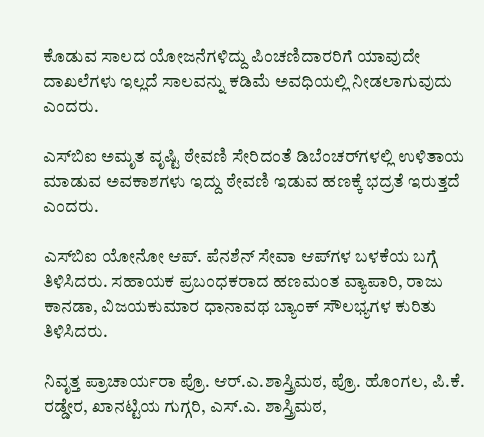ಕೊಡುವ ಸಾಲದ ಯೋಜನೆಗಳಿದ್ದು ಪಿಂಚಣಿದಾರರಿಗೆ ಯಾವುದೇ ದಾಖಲೆಗಳು ಇಲ್ಲದೆ ಸಾಲವನ್ನು ಕಡಿಮೆ ಅವಧಿಯಲ್ಲಿ ನೀಡಲಾಗುವುದು ಎಂದರು.

ಎಸ್‌ಬಿಐ ಅಮೃತ ವೃಷ್ಟಿ ಠೇವಣಿ ಸೇರಿದಂತೆ ಡಿಬೆಂಚರ್‌ಗಳಲ್ಲಿ ಉಳಿತಾಯ ಮಾಡುವ ಅವಕಾಶಗಳು ಇದ್ದು ಠೇವಣಿ ಇಡುವ ಹಣಕ್ಕೆ ಭದ್ರತೆ ಇರುತ್ತದೆ ಎಂದರು.

ಎಸ್‌ಬಿಐ ಯೋನೋ ಆಪ್. ಪೆನಶೆನ್ ಸೇವಾ ಆಪ್‌ಗಳ ಬಳಕೆಯ ಬಗ್ಗೆ ತಿಳಿಸಿದರು. ಸಹಾಯಕ ಪ್ರಬಂಧಕರಾದ ಹಣಮಂತ ವ್ಯಾಪಾರಿ, ರಾಜು ಕಾನಡಾ, ವಿಜಯಕುಮಾರ ಧಾನಾವಥ ಬ್ಯಾಂಕ್ ಸೌಲಭ್ಯಗಳ ಕುರಿತು ತಿಳಿಸಿದರು.

ನಿವೃತ್ತ ಪ್ರಾಚಾರ್ಯರಾ ಪ್ರೊ. ಆರ್.ಎ.ಶಾಸ್ತ್ರಿಮಠ, ಪ್ರೊ. ಹೊಂಗಲ, ಪಿ.ಕೆ. ರಡ್ಡೇರ, ಖಾನಟ್ಟಿಯ ಗುಗ್ಗರಿ, ಎಸ್.ಎ. ಶಾಸ್ತ್ರಿಮಠ,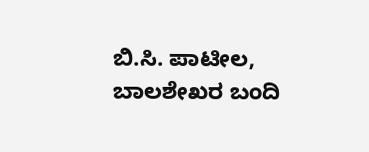ಬಿ.ಸಿ. ಪಾಟೀಲ, ಬಾಲಶೇಖರ ಬಂದಿ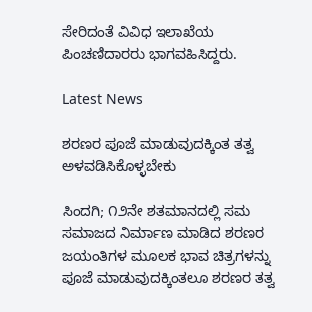ಸೇರಿದಂತೆ ವಿವಿಧ ಇಲಾಖೆಯ ಪಿಂಚಣಿದಾರರು ಭಾಗವಹಿಸಿದ್ದರು.

Latest News

ಶರಣರ ಪೂಜೆ ಮಾಡುವುದಕ್ಕಿಂತ ತತ್ವ ಅಳವಡಿಸಿಕೊಳ್ಳಬೇಕು

ಸಿಂದಗಿ; ೧೨ನೇ ಶತಮಾನದಲ್ಲಿ ಸಮ ಸಮಾಜದ ನಿರ್ಮಾಣ ಮಾಡಿದ ಶರಣರ ಜಯಂತಿಗಳ ಮೂಲಕ ಭಾವ ಚಿತ್ರಗಳನ್ನು ಪೂಜೆ ಮಾಡುವುದಕ್ಕಿಂತಲೂ ಶರಣರ ತತ್ವ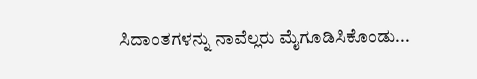ಸಿದಾಂತಗಳನ್ನು ನಾವೆಲ್ಲರು ಮೈಗೂಡಿಸಿಕೊಂಡು...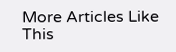More Articles Like This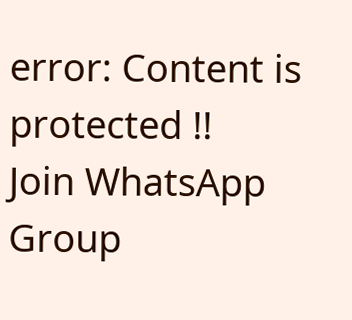error: Content is protected !!
Join WhatsApp Group